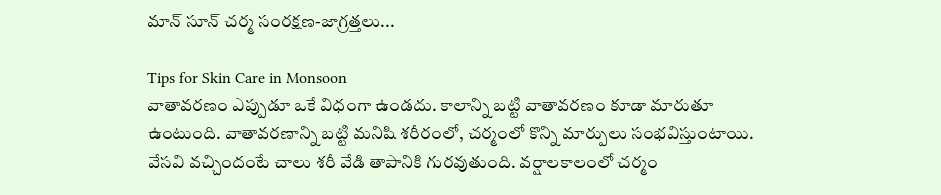మాన్ సూన్ చర్మ సంరక్షణ-జాగ్రత్తలు...

Tips for Skin Care in Monsoon
వాతావరణం ఎప్పుడూ ఒకే విధంగా ఉండదు. కాలాన్ని బట్టి వాతావరణం కూడా మారుతూ ఉంటుంది. వాతావరణాన్ని బట్టి మనిషి శరీరంలో, చర్మంలో కొన్ని మార్పులు సంభవిస్తుంటాయి. వేసవి వచ్చిందంటే చాలు శరీ వేడి తాపానికి గురవుతుంది. వర్షాలకాలంలో చర్మం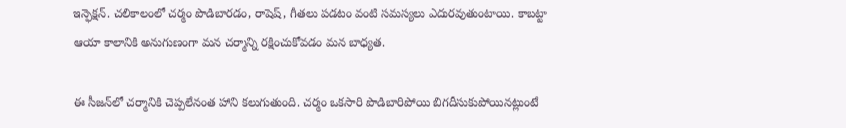ఇన్ఫెక్షన్. చలికాలంలో చర్మం పొడిబారడం, రాషెష్, గీతలు పడటం వంటి సమస్యలు ఎదురవుతుంటాయి. కాబట్టా ఆయా కాలానికి అనుగుణంగా మన చర్మాన్ని రక్షించుకోవడం మన బాధ్యత.

ఈ సీజన్‌లో చర్మానికి చెప్పలేనంత హాని కలుగుతుంది. చర్మం ఒకసారి పొడిబారిపోయి బిగదీసుకుపోయినట్లుంటే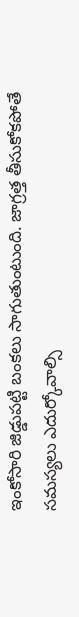ఇంకోసారి జిడ్డుపట్టి బంకలు సాగుతుంటుంది. జాగ్రత్త తీసుకోకపోతే సమస్యలు ఎదుర్కోవాల్సి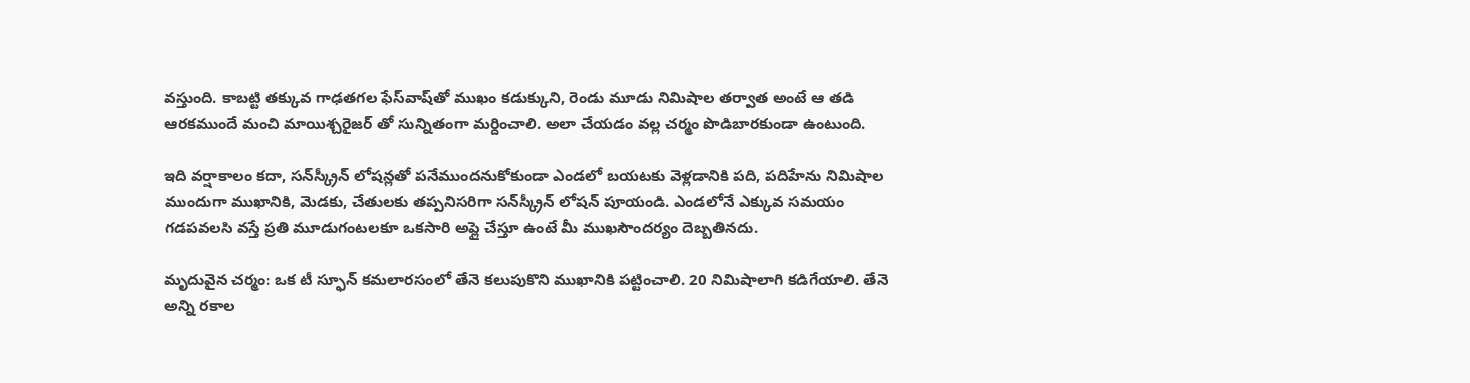వస్తుంది. కాబట్టి తక్కువ గాఢతగల ఫేస్‌వాష్‌తో ముఖం కడుక్కుని, రెండు మూడు నిమిషాల తర్వాత అంటే ఆ తడి ఆరకముందే మంచి మాయిశ్చరైజర్‌ తో సున్నితంగా మర్దించాలి. అలా చేయడం వల్ల చర్మం పొడిబారకుండా ఉంటుంది.

ఇది వర్షాకాలం కదా, సన్‌స్క్రీన్ లోషన్లతో పనేముందనుకోకుండా ఎండలో బయటకు వెళ్లడానికి పది, పదిహేను నిమిషాల ముందుగా ముఖానికి, మెడకు, చేతులకు తప్పనిసరిగా సన్‌స్క్రీన్ లోషన్ పూయండి. ఎండలోనే ఎక్కువ సమయం గడపవలసి వస్తే ప్రతి మూడుగంటలకూ ఒకసారి అప్లై చేస్తూ ఉంటే మీ ముఖసౌందర్యం దెబ్బతినదు.

మృదువైన చర్మం: ఒక టీ స్ఫూన్‌ కమలారసంలో తేనె కలుపుకొని ముఖానికి పట్టించాలి. 20 నిమిషాలాగి కడిగేయాలి. తేనె అన్ని రకాల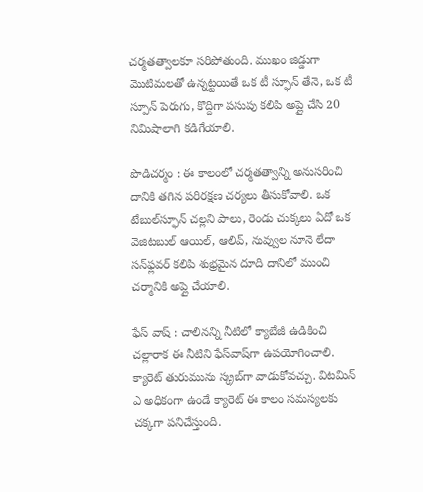చర్మతత్వాలకూ సరిపోతుంది. ముఖం జిడ్డుగా మొటిమలతో ఉన్నట్టయితే ఒక టీ స్ఫూన్‌ తేనె, ఒక టీ స్పూన్‌ పెరుగు, కొద్దిగా పసుపు కలిపి అప్లై చేసి 20 నిమిషాలాగి కడిగేయాలి.

పొడిచర్మం : ఈ కాలంలో చర్మతత్వాన్ని అనుసరించి దానికి తగిన పరిరక్షణ చర్యలు తీసుకోవాలి. ఒక టేబుల్‌స్ఫూన్‌ చల్లని పాలు, రెండు చుక్కలు ఏదో ఒక వెజిటబుల్‌ ఆయిల్‌, ఆలివ్‌, నువ్వుల నూనె లేదా సన్‌ఫ్లవర్‌ కలిపి శుభ్రమైన దూది దానిలో ముంచి చర్మానికి అప్లై చేయాలి.

ఫేస్‌ వాష్‌ : చాలినన్ని నీటిలో క్యాబేజీ ఉడికించి చల్లారాక ఈ నీటిని ఫేస్‌వాష్‌గా ఉపయోగించాలి. క్యారెట్‌ తురుమును స్క్రబ్‌గా వాడుకోవచ్చు. విటమిన్‌ ఎ అధికంగా ఉండే క్యారెట్‌ ఈ కాలం సమస్యలకు చక్కగా పనిచేస్తుంది.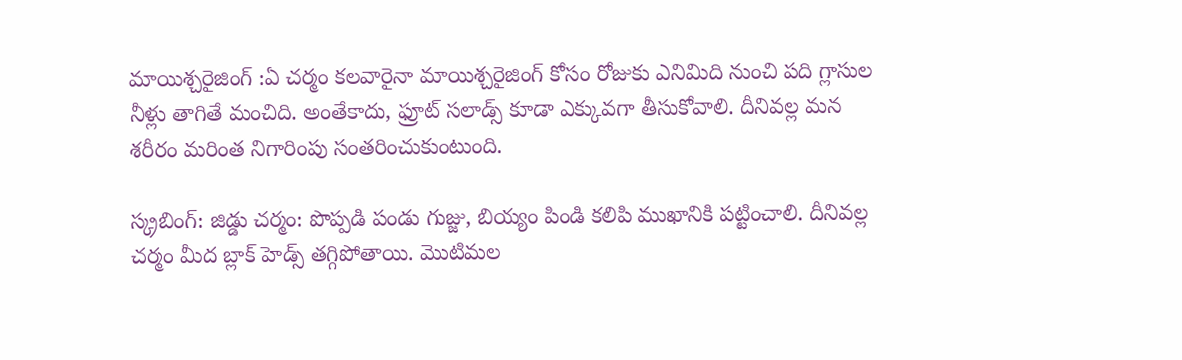మాయిశ్చరైజింగ్ :ఏ చర్మం కలవారైనా మాయిశ్చరైజింగ్ కోసం రోజుకు ఎనిమిది నుంచి పది గ్లాసుల నీళ్లు తాగితే మంచిది. అంతేకాదు, ఫ్రూట్ సలాడ్స్ కూడా ఎక్కువగా తీసుకోవాలి. దీనివల్ల మన శరీరం మరింత నిగారింపు సంతరించుకుంటుంది.

స్క్రబింగ్: జిడ్డు చర్మం: పొప్పడి పండు గుజ్జు, బియ్యం పిండి కలిపి ముఖానికి పట్టించాలి. దీనివల్ల చర్మం మీద బ్లాక్ హెడ్స్ తగ్గిపోతాయి. మొటిమల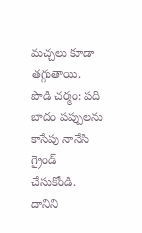మచ్చలు కూడా తగ్గుతాయి.
పొడి చర్మం: పది బాదం పప్పులను కాసేపు నానేసి గ్రైండ్ చేసుకోండి. దానిని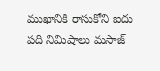ముఖానికి రాసుకోని ఐదు పది నిమిషాలు మసాజ్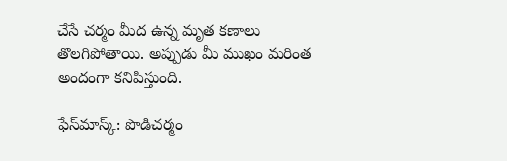చేసే చర్మం మీద ఉన్న మృత కణాలు తొలగిపోతాయి. అప్పుడు మీ ముఖం మరింత అందంగా కనిపిస్తుంది.

ఫేస్‌మాస్క్: పొడిచర్మం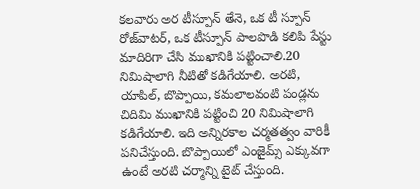కలవారు అర టీస్పూన్‌ తేనె, ఒక టీ స్పూన్‌ రోజ్‌వాటర్‌, ఒక టీస్పూన్‌ పాలపొడి కలిపి పేస్టు మాదిరిగా చేసి ముఖానికి పట్టించాలి.20 నిమిషాలాగి నీటితో కడిగేయాలి. అరటి, యాపిల్‌, బొప్పాయి, కమలాలవంటి పండ్లను చిదిమి ముఖానికి పట్టించి 20 నిమిషాలాగి కడిగేయాలి. ఇది అన్నిరకాల చర్మతత్వం వారికీ పనిచేస్తుంది. బొప్పాయిలో ఎంజైమ్స్‌ ఎక్కువగా ఉంటే అరటి చర్మాన్ని టైట్‌ చేస్తుంది.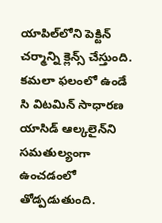యాపిల్‌లోని పెక్టిన్‌ చర్మాన్ని క్లెన్స్‌ చేస్తుంది. కమలా ఫలంలో ఉండే సి విటమిన్‌ సాధారణ యాసిడ్‌ ఆల్కలైన్‌ని సమతుల్యంగా ఉంచడంలో తోడ్పడుతుంది.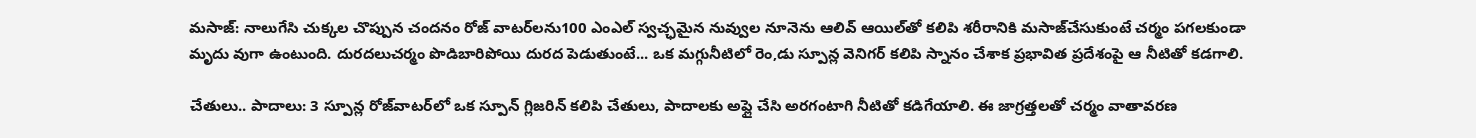మసాజ్‌: నాలుగేసి చుక్కల చొప్పున చందనం రోజ్‌ వాటర్‌లను100 ఎంఎల్‌ స్వచ్ఛమైన నువ్వుల నూనెను ఆలివ్‌ ఆయిల్‌తో కలిపి శరీరానికి మసాజ్‌చేసుకుంటే చర్మం పగలకుండా మృదు వుగా ఉంటుంది. దురదలుచర్మం పొడిబారిపోయి దురద పెడుతుంటే... ఒక మగ్గునీటిలో రెం‚డు స్పూన్ల వెనిగర్‌ కలిపి స్నానం చేశాక ప్రభావిత ప్రదేశంపై ఆ నీటితో కడగాలి.

చేతులు.. పాదాలు: 3 స్పూన్ల రోజ్‌వాటర్‌లో ఒక స్పూన్‌ గ్లిజరిన్‌ కలిపి చేతులు, పాదాలకు అప్లై చేసి అరగంటాగి నీటితో కడిగేయాలి. ఈ జాగ్రత్తలతో చర్మం వాతావరణ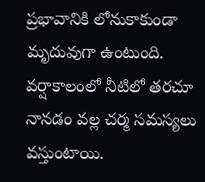ప్రభావానికి లోనుకాకుండా మృదువుగా ఉంటుంది. వర్షాకాలంలో నీటిలో తరచూ నానడం వల్ల చర్మ సమస్యలు వస్తుంటాయి.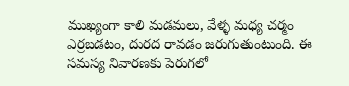ముఖ్యంగా కాలి మడమలు, వేళ్ళ మధ్య చర్మం ఎర్రబడటం, దురద రావడం జరుగుతుంటుంది. ఈ సమస్య నివారణకు పెరుగలో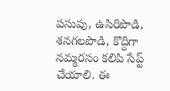పసుపు, ఉసిరిపొడి, శనగలపొడి, కొద్దిగా నమ్మరసం కలిపి సేప్ట్ చేయాలి. ఈ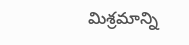మిశ్రమాన్ని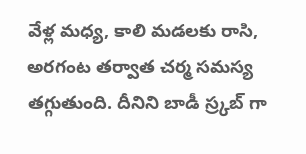వేళ్ల మధ్య, కాలి మడలకు రాసి, అరగంట తర్వాత చర్మ సమస్య తగ్గుతుంది. దీనిని బాడీ స్ర్కబ్ గా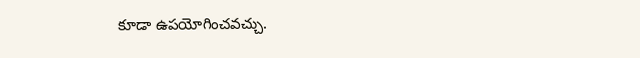కూడా ఉపయోగించవచ్చు.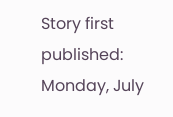Story first published: Monday, July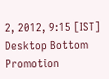2, 2012, 9:15 [IST]
Desktop Bottom Promotion